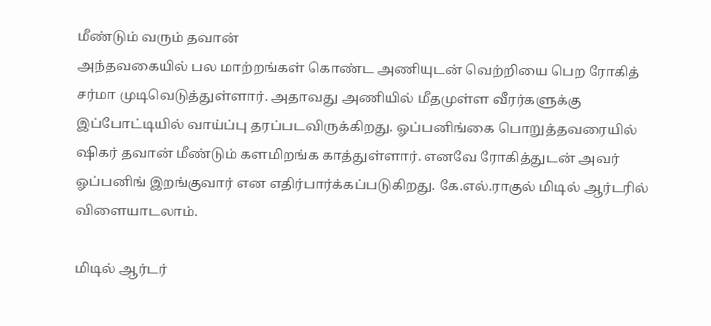மீண்டும் வரும் தவான்
அந்தவகையில் பல மாற்றங்கள் கொண்ட அணியுடன் வெற்றியை பெற ரோகித் சர்மா முடிவெடுத்துள்ளார். அதாவது அணியில் மீதமுள்ள வீரர்களுக்கு இப்போட்டியில் வாய்ப்பு தரப்படவிருக்கிறது. ஓப்பனிங்கை பொறுத்தவரையில் ஷிகர் தவான் மீண்டும் களமிறங்க காத்துள்ளார். எனவே ரோகித்துடன் அவர் ஓப்பனிங் இறங்குவார் என எதிர்பார்க்கப்படுகிறது. கே.எல்.ராகுல் மிடில் ஆர்டரில் விளையாடலாம்.

மிடில் ஆர்டர்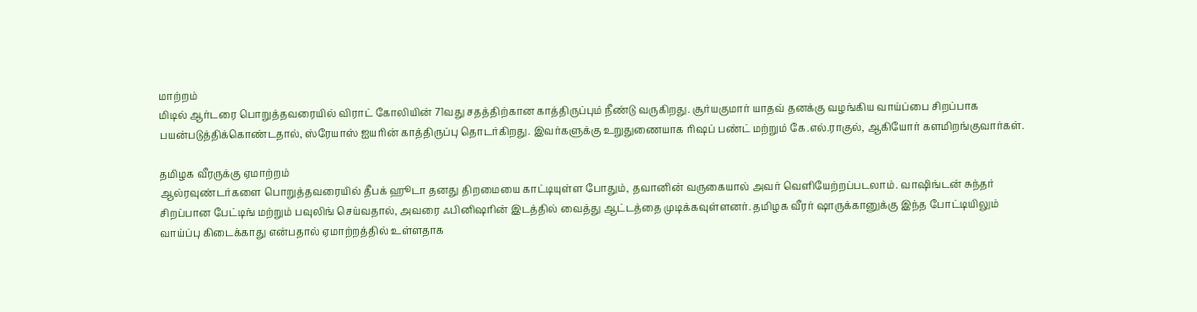மாற்றம்
மிடில் ஆர்டரை பொறுத்தவரையில் விராட் கோலியின் 71வது சதத்திற்கான காத்திருப்பும் நீண்டு வருகிறது. சூர்யகுமார் யாதவ் தனக்கு வழங்கிய வாய்ப்பை சிறப்பாக பயன்படுத்திக்கொண்டதால், ஸ்ரேயாஸ் ஐயரின் காத்திருப்பு தொடர்கிறது. இவர்களுக்கு உறுதுணையாக ரிஷப் பண்ட் மற்றும் கே.எல்.ராகுல், ஆகியோர் களமிறங்குவார்கள்.

தமிழக வீரருக்கு ஏமாற்றம்
ஆல்ரவுண்டர்களை பொறுத்தவரையில் தீபக் ஹூடா தனது திறமையை காட்டியுள்ள போதும், தவானின் வருகையால் அவர் வெளியேற்றப்படலாம். வாஷிங்டன் சுந்தர் சிறப்பான பேட்டிங் மற்றும் பவுலிங் செய்வதால், அவரை ஃபினிஷரின் இடத்தில் வைத்து ஆட்டத்தை முடிக்கவுள்ளனர். தமிழக வீரர் ஷாருக்கானுக்கு இந்த போட்டியிலும் வாய்ப்பு கிடைக்காது என்பதால் ஏமாற்றத்தில் உள்ளதாக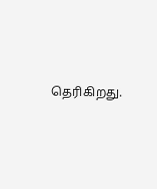தெரிகிறது.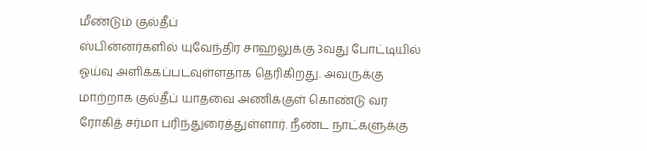மீண்டும் குல்தீப்
ஸ்பின்னர்களில் யுவேந்திர சாஹலுக்கு 3வது போட்டியில் ஓய்வு அளிக்கப்படவுள்ளதாக தெரிகிறது. அவருக்கு மாற்றாக குல்தீப் யாதவை அணிக்குள் கொண்டு வர ரோகித் சர்மா பரிந்துரைத்துள்ளார். நீண்ட நாட்களுக்கு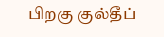பிறகு குல்தீப்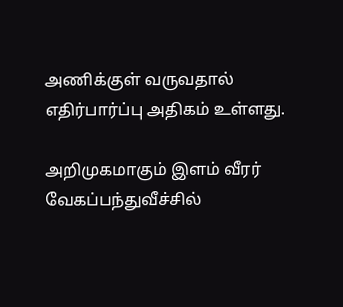அணிக்குள் வருவதால் எதிர்பார்ப்பு அதிகம் உள்ளது.

அறிமுகமாகும் இளம் வீரர்
வேகப்பந்துவீச்சில்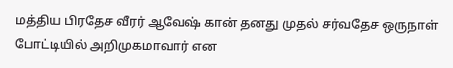மத்திய பிரதேச வீரர் ஆவேஷ் கான் தனது முதல் சர்வதேச ஒருநாள் போட்டியில் அறிமுகமாவார் என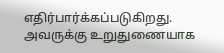எதிர்பார்க்கப்படுகிறது. அவருக்கு உறுதுணையாக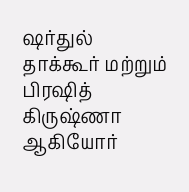ஷர்துல் தாக்கூர் மற்றும் பிரஷித் கிருஷ்ணா ஆகியோர்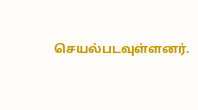செயல்படவுள்ளனர்.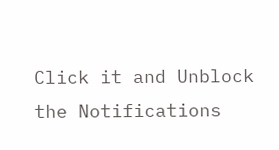Click it and Unblock the Notifications